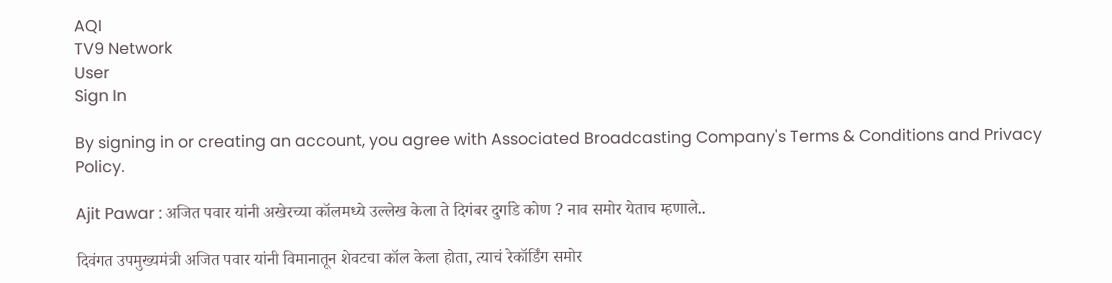AQI
TV9 Network
User
Sign In

By signing in or creating an account, you agree with Associated Broadcasting Company's Terms & Conditions and Privacy Policy.

Ajit Pawar : अजित पवार यांनी अखेरच्या कॉलमध्ये उल्लेख केला ते दिगंबर दुर्गाडे कोण ? नाव समोर येताच म्हणाले..

दिवंगत उपमुख्यमंत्री अजित पवार यांनी विमानातून शेवटचा कॉल केला होता, त्याचं रेकॉर्डिंग समोर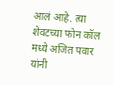आलं आहे. त्या शेवटच्या फोन कॉल मध्ये अजित पवार यांनी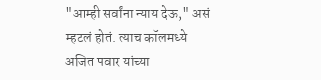"आम्ही सर्वांना न्याय देऊ," असं म्हटलं होतं. त्याच कॉलमध्ये अजित पवार यांच्या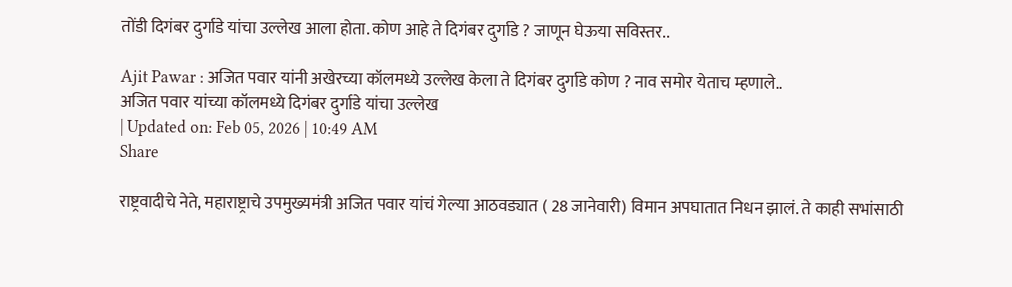तोंडी दिगंबर दुर्गाडे यांचा उल्लेख आला होता. कोण आहे ते दिगंबर दुर्गाडे ? जाणून घेऊया सविस्तर..

Ajit Pawar : अजित पवार यांनी अखेरच्या कॉलमध्ये उल्लेख केला ते दिगंबर दुर्गाडे कोण ? नाव समोर येताच म्हणाले..
अजित पवार यांच्या कॉलमध्ये दिगंबर दुर्गाडे यांचा उल्लेख
| Updated on: Feb 05, 2026 | 10:49 AM
Share

राष्ट्रवादीचे नेते, महाराष्ट्राचे उपमुख्यमंत्री अजित पवार यांचं गेल्या आठवड्यात ( 28 जानेवारी) विमान अपघातात निधन झालं. ते काही सभांसाठी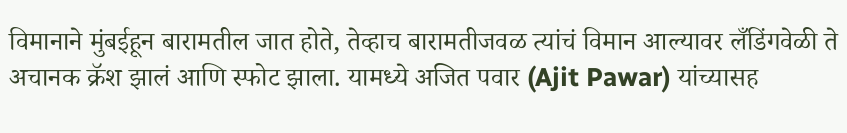विमानाने मुंबईहून बारामतील जात होते, तेव्हाच बारामतीजवळ त्यांचं विमान आल्यावर लँडिंगवेळी ते अचानक क्रॅश झालं आणि स्फोट झाला. यामध्ये अजित पवार (Ajit Pawar) यांच्यासह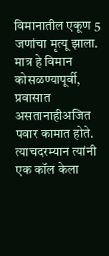विमानातील एकूण 5 जणांचा मृत्यू झाला. मात्र हे विमान कोसळण्यापूर्वी, प्रवासात असतानाहीअजित पवार कामात होते. त्याचदरम्यान त्यांनी एक कॉल केला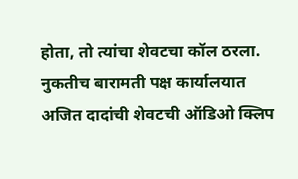होता, तो त्यांचा शेवटचा कॉल ठरला. नुकतीच बारामती पक्ष कार्यालयात अजित दादांची शेवटची ऑडिओ क्लिप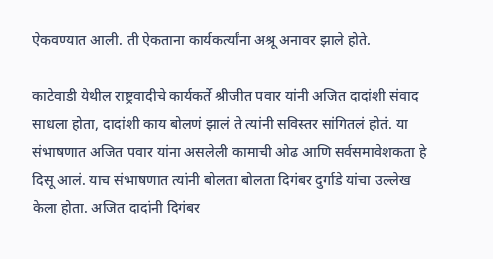ऐकवण्यात आली. ती ऐकताना कार्यकर्त्यांना अश्रू अनावर झाले होते.

काटेवाडी येथील राष्ट्रवादीचे कार्यकर्ते श्रीजीत पवार यांनी अजित दादांशी संवाद साधला होता, दादांशी काय बोलणं झालं ते त्यांनी सविस्तर सांगितलं होतं. या संभाषणात अजित पवार यांना असलेली कामाची ओढ आणि सर्वसमावेशकता हे दिसू आलं. याच संभाषणात त्यांनी बोलता बोलता दिगंबर दुर्गाडे यांचा उल्लेख केला होता. अजित दादांनी दिगंबर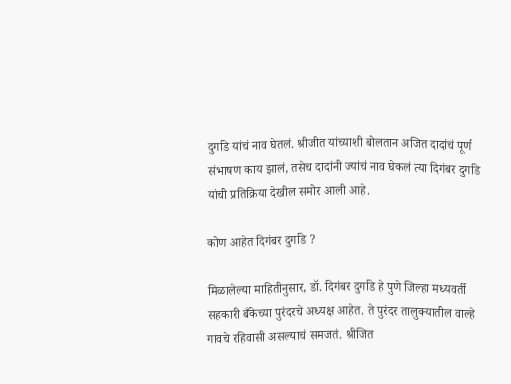दुर्गाडे यांचं नाव घेतलं. श्रीजीत यांच्याशी बोलतान अजित दादांचं पूर्ण संभाषण काय झालं, तसेच दादांनी ज्यांचं नाव घेकलं त्या दिगंबर दुर्गाडे यांची प्रतिक्रिया देखील समोर आली आहे.

कोण आहेत दिगंबर दुर्गाडे ?

मिळालेल्या माहितीनुसार, डॉ. दिगंबर दुर्गाडे हे पुणे जिल्हा मध्यवर्ती सहकारी बँकेच्या पुरंदरचे अध्यक्ष आहेत. ते पुरंदर तालुक्यातील वाल्हे गावचे रहिवासी असल्याचं समजतं. श्रीजित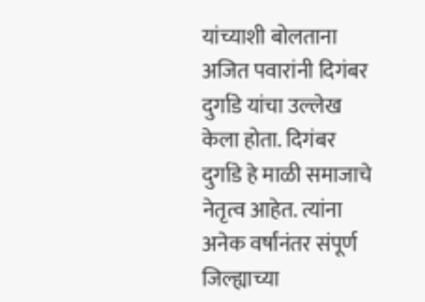यांच्याशी बोलताना अजित पवारांनी दिगंबर दुर्गाडे यांचा उल्लेख केला होता. दिगंबर दुर्गाडे हे माळी समाजाचे नेतृत्व आहेत. त्यांना अनेक वर्षांनंतर संपूर्ण जिल्ह्याच्या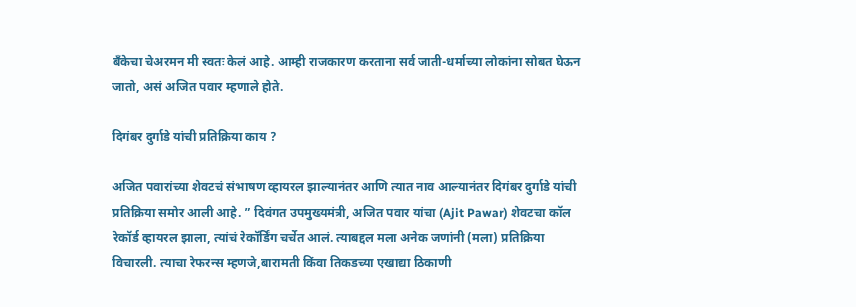बँकेचा चेअरमन मी स्वतः केलं आहे. आम्ही राजकारण करताना सर्व जाती-धर्माच्या लोकांना सोबत घेऊन जातो, असं अजित पवार म्हणाले होते.

दिगंबर दुर्गाडे यांची प्रतिक्रिया काय ?

अजित पवारांच्या शेवटचं संभाषण व्हायरल झाल्यानंतर आणि त्यात नाव आल्यानंतर दिगंबर दुर्गाडे यांची प्रतिक्रिया समोर आली आहे. ” दिवंगत उपमुख्यमंत्री, अजित पवार यांचा (Ajit Pawar) शेवटचा कॉल रेकॉर्ड व्हायरल झाला, त्यांचं रेकॉर्डिंग चर्चेत आलं. त्याबद्दल मला अनेक जणांनी (मला) प्रतिक्रिया विचारली. त्याचा रेफरन्स म्हणजे,बारामती किंवा तिकडच्या एखाद्या ठिकाणी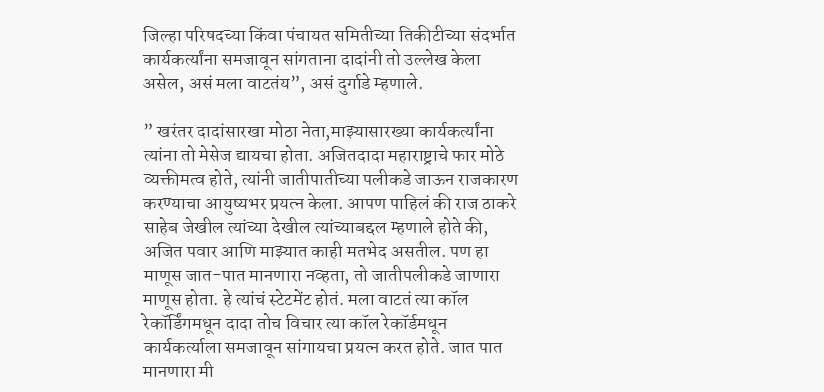जिल्हा परिषदच्या किंवा पंचायत समितीच्या तिकीटीच्या संदर्भात कार्यकर्त्यांना समजावून सांगताना दादांनी तो उल्लेख केला असेल, असं मला वाटतंय”, असं दुर्गाडे म्हणाले.

” खरंतर दादांसारखा मोठा नेता,माझ्यासारख्या कार्यकर्त्यांना त्यांना तो मेसेज द्यायचा होता. अजितदादा महाराष्ट्राचे फार मोठे व्यक्तीमत्व होते, त्यांनी जातीपातीच्या पलीकडे जाऊन राजकारण करण्याचा आयुष्यभर प्रयत्न केला. आपण पाहिलं की राज ठाकरे साहेब जेखील त्यांच्या देखील त्यांच्याबद्दल म्हणाले होते की, अजित पवार आणि माझ्यात काही मतभेद असतील. पण हा माणूस जात-पात मानणारा नव्हता, तो जातीपलीकडे जाणारा माणूस होता. हे त्यांचं स्टेटमेंट होतं. मला वाटतं त्या कॉल रेकॉर्डिंगमधून दादा तोच विचार त्या कॉल रेकॉर्डमधून कार्यकर्त्याला समजावून सांगायचा प्रयत्न करत होते. जात पात मानणारा मी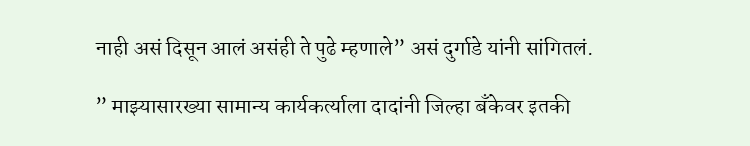नाही असं दिसून आलं असंही ते पुढे म्हणाले” असं दुर्गाडे यांनी सांगितलं.

” माझ्यासारख्या सामान्य कार्यकर्त्याला दादांनी जिल्हा बँकेवर इतकी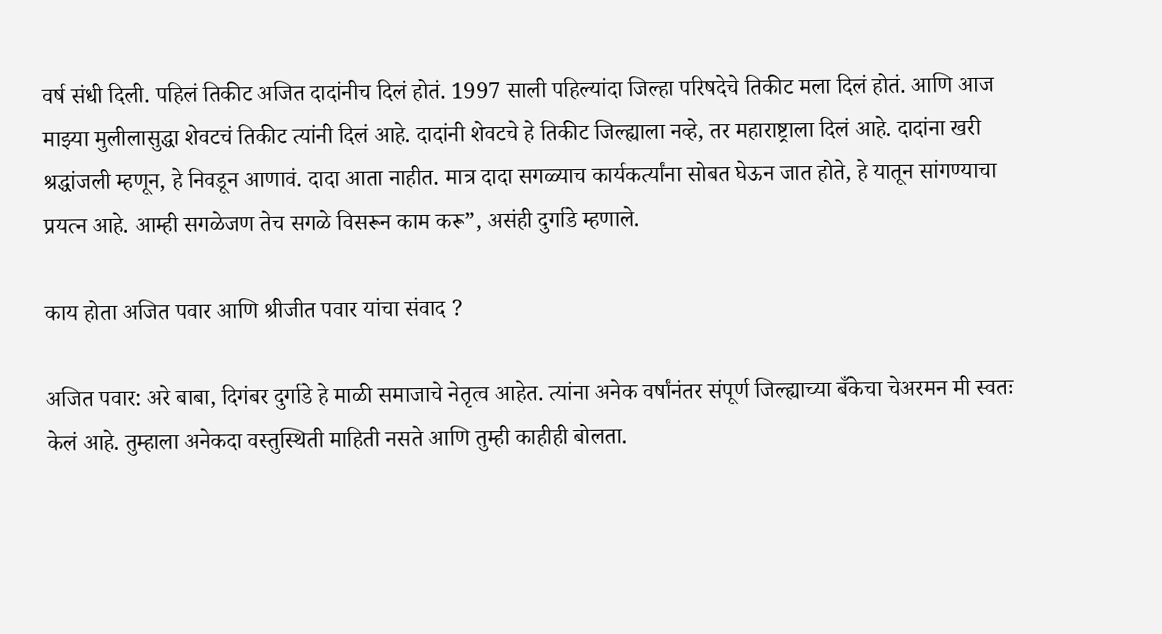वर्ष संधी दिली. पहिलं तिकीट अजित दादांनीच दिलं होतं. 1997 साली पहिल्यांदा जिल्हा परिषदेचे तिकीट मला दिलं होतं. आणि आज माझ्या मुलीलासुद्धा शेवटचं तिकीट त्यांनी दिलं आहे. दादांनी शेवटचे हे तिकीट जिल्ह्याला नव्हे, तर महाराष्ट्राला दिलं आहे. दादांना खरी श्रद्धांजली म्हणून, हे निवडून आणावं. दादा आता नाहीत. मात्र दादा सगळ्याच कार्यकर्त्यांना सोबत घेऊन जात होते, हे यातून सांगण्याचा प्रयत्न आहे. आम्ही सगळेजण तेच सगळे विसरून काम करू”, असंही दुर्गाडे म्हणाले.

काय होता अजित पवार आणि श्रीजीत पवार यांचा संवाद ?

अजित पवार: अरे बाबा, दिगंबर दुर्गाडे हे माळी समाजाचे नेतृत्व आहेत. त्यांना अनेक वर्षांनंतर संपूर्ण जिल्ह्याच्या बँकेचा चेअरमन मी स्वतः केलं आहे. तुम्हाला अनेकदा वस्तुस्थिती माहिती नसते आणि तुम्ही काहीही बोलता.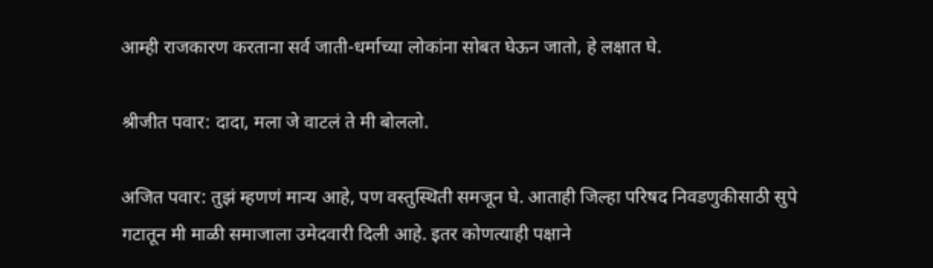आम्ही राजकारण करताना सर्व जाती-धर्माच्या लोकांना सोबत घेऊन जातो, हे लक्षात घे.

श्रीजीत पवार: दादा, मला जे वाटलं ते मी बोललो.

अजित पवार: तुझं म्हणणं मान्य आहे, पण वस्तुस्थिती समजून घे. आताही जिल्हा परिषद निवडणुकीसाठी सुपे गटातून मी माळी समाजाला उमेदवारी दिली आहे. इतर कोणत्याही पक्षाने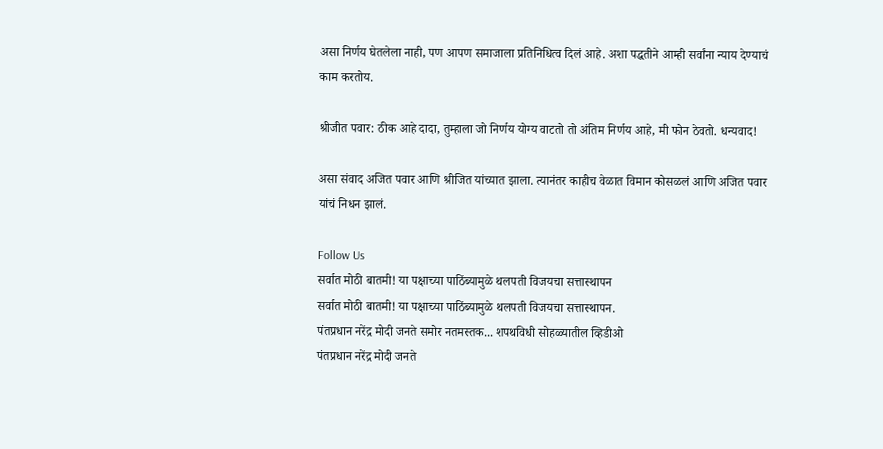असा निर्णय घेतलेला नाही, पण आपण समाजाला प्रतिनिधित्व दिलं आहे. अशा पद्धतीने आम्ही सर्वांना न्याय देण्याचं काम करतोय.

श्रीजीत पवार: ठीक आहे दादा, तुम्हाला जो निर्णय योग्य वाटतो तो अंतिम निर्णय आहे, मी फोन ठेवतो. धन्यवाद!

असा संवाद अजित पवार आणि श्रीजित यांच्यात झाला. त्यानंतर काहीच वेळात विमान कोसळलं आणि अजित पवार यांचं निधन झालं.

Follow Us
सर्वात मोठी बातमी! या पक्षाच्या पाठिंब्यामुळे थलपती विजयचा सत्तास्थापन
सर्वात मोठी बातमी! या पक्षाच्या पाठिंब्यामुळे थलपती विजयचा सत्तास्थापन.
पंतप्रधान नरेंद्र मोदी जनते समोर नतमस्तक... शपथविधी सोहळ्यातील व्हिडीओ
पंतप्रधान नरेंद्र मोदी जनते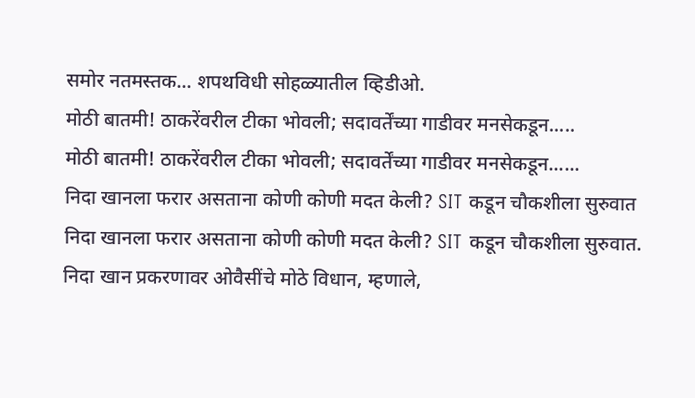समोर नतमस्तक... शपथविधी सोहळ्यातील व्हिडीओ.
मोठी बातमी! ठाकरेंवरील टीका भोवली; सदावर्तेंच्या गाडीवर मनसेकडून.....
मोठी बातमी! ठाकरेंवरील टीका भोवली; सदावर्तेंच्या गाडीवर मनसेकडून......
निदा खानला फरार असताना कोणी कोणी मदत केली? SIT कडून चौकशीला सुरुवात
निदा खानला फरार असताना कोणी कोणी मदत केली? SIT कडून चौकशीला सुरुवात.
निदा खान प्रकरणावर ओवैसींचे मोठे विधान, म्हणाले,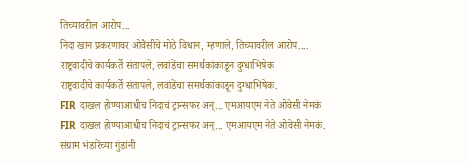तिच्यावरील आरोप...
निदा खान प्रकरणावर ओवैसींचे मोठे विधान, म्हणाले, तिच्यावरील आरोप....
राष्ट्रवादीचे कार्यकर्ते संतापले, लवांडेंचा समर्थकांकाडून दुग्धाभिषेक
राष्ट्रवादीचे कार्यकर्ते संतापले, लवांडेंचा समर्थकांकाडून दुग्धाभिषेक.
FIR दाखल होण्याआधीच निदाचं ट्रान्सफर अन्... एमआयएम नेते ओवेसी नेमकं
FIR दाखल होण्याआधीच निदाचं ट्रान्सफर अन्... एमआयएम नेते ओवेसी नेमकं.
संग्राम भंडारेंच्या गुंडांनी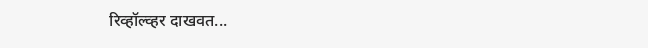रिव्हॉल्व्हर दाखवत...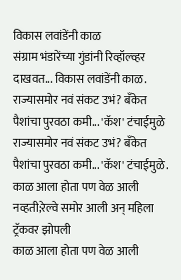विकास लवांडेंनी काळ
संग्राम भंडारेंच्या गुंडांनी रिव्हॉल्व्हर दाखवत... विकास लवांडेंनी काळ.
राज्यासमोर नवं संकट उभं? बँकेत पैशांचा पुरवठा कमी... 'कॅश' टंचाईमुळे
राज्यासमोर नवं संकट उभं? बँकेत पैशांचा पुरवठा कमी... 'कॅश' टंचाईमुळे.
काळ आला होता पण वेळ आली नव्हती;रेल्वे समोर आली अन् महिला ट्रॅकवर झोपली
काळ आला होता पण वेळ आली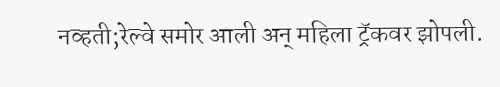नव्हती;रेल्वे समोर आली अन् महिला ट्रॅकवर झोपली.